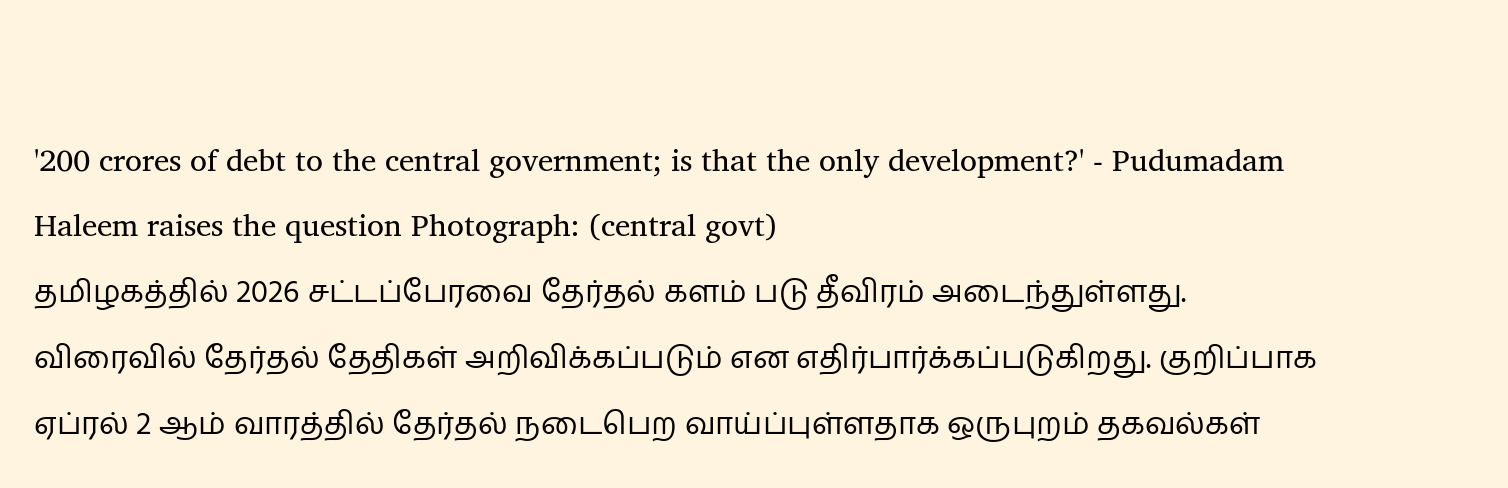'200 crores of debt to the central government; is that the only development?' - Pudumadam Haleem raises the question Photograph: (central govt)
தமிழகத்தில் 2026 சட்டப்பேரவை தேர்தல் களம் படு தீவிரம் அடைந்துள்ளது. விரைவில் தேர்தல் தேதிகள் அறிவிக்கப்படும் என எதிர்பார்க்கப்படுகிறது. குறிப்பாக ஏப்ரல் 2 ஆம் வாரத்தில் தேர்தல் நடைபெற வாய்ப்புள்ளதாக ஒருபுறம் தகவல்கள்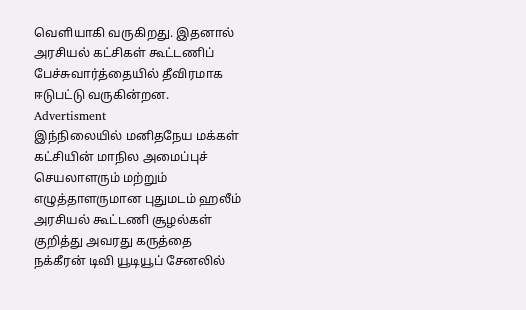வெளியாகி வருகிறது. இதனால் அரசியல் கட்சிகள் கூட்டணிப் பேச்சுவார்த்தையில் தீவிரமாக ஈடுபட்டு வருகின்றன.
Advertisment
இந்நிலையில் மனிதநேய மக்கள் கட்சியின் மாநில அமைப்புச் செயலாளரும் மற்றும் எழுத்தாளருமான புதுமடம் ஹலீம் அரசியல் கூட்டணி சூழல்கள் குறித்து அவரது கருத்தை நக்கீரன் டிவி யூடியூப் சேனலில்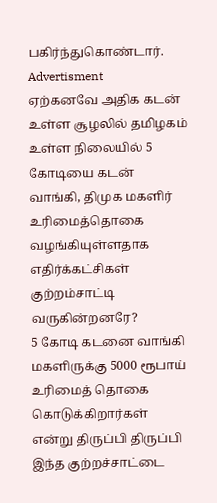பகிர்ந்துகொண்டார்.
Advertisment
ஏற்கனவே அதிக கடன் உள்ள சூழலில் தமிழகம் உள்ள நிலையில் 5 கோடியை கடன் வாங்கி, திமுக மகளிர் உரிமைத்தொகை வழங்கியுள்ளதாக எதிர்க்கட்சிகள் குற்றம்சாட்டி வருகின்றனரே?
5 கோடி கடனை வாங்கி மகளிருக்கு 5000 ரூபாய் உரிமைத் தொகை கொடுக்கிறார்கள் என்று திருப்பி திருப்பி இந்த குற்றச்சாட்டை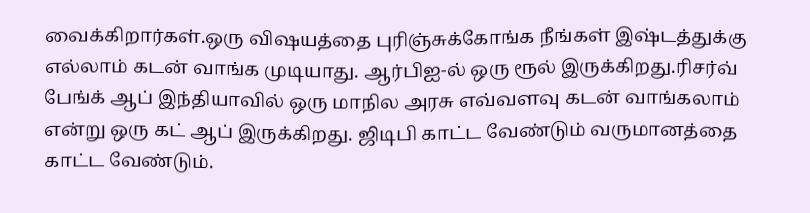வைக்கிறார்கள்.ஒரு விஷயத்தை புரிஞ்சுக்கோங்க நீங்கள் இஷ்டத்துக்கு எல்லாம் கடன் வாங்க முடியாது. ஆர்பிஐ-ல் ஒரு ரூல் இருக்கிறது.ரிசர்வ் பேங்க் ஆப் இந்தியாவில் ஒரு மாநில அரசு எவ்வளவு கடன் வாங்கலாம் என்று ஒரு கட் ஆப் இருக்கிறது. ஜிடிபி காட்ட வேண்டும் வருமானத்தை காட்ட வேண்டும்.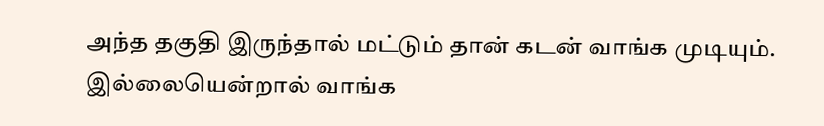அந்த தகுதி இருந்தால் மட்டும் தான் கடன் வாங்க முடியும். இல்லையென்றால் வாங்க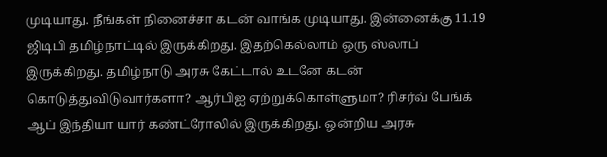முடியாது. நீங்கள் நினைச்சா கடன் வாங்க முடியாது. இன்னைக்கு 11.19 ஜிடிபி தமிழ்நாட்டில் இருக்கிறது. இதற்கெல்லாம் ஒரு ஸ்லாப் இருக்கிறது. தமிழ்நாடு அரசு கேட்டால் உடனே கடன் கொடுத்துவிடுவார்களா? ஆர்பிஐ ஏற்றுக்கொள்ளுமா? ரிசர்வ் பேங்க் ஆப் இந்தியா யார் கண்ட்ரோலில் இருக்கிறது. ஒன்றிய அரசு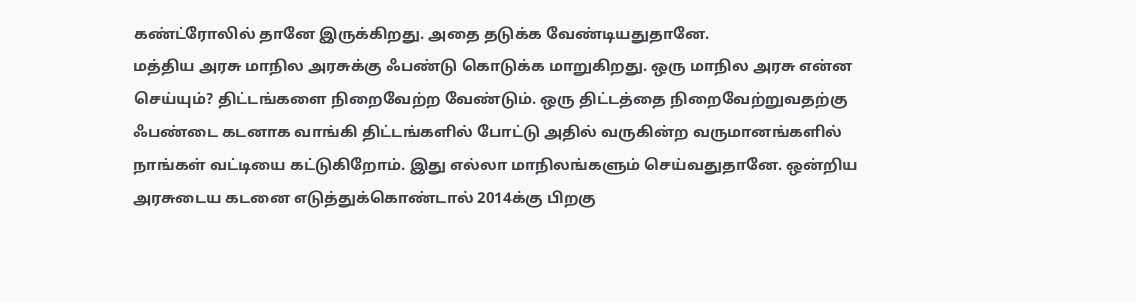கண்ட்ரோலில் தானே இருக்கிறது. அதை தடுக்க வேண்டியதுதானே.
மத்திய அரசு மாநில அரசுக்கு ஃபண்டு கொடுக்க மாறுகிறது. ஒரு மாநில அரசு என்ன செய்யும்? திட்டங்களை நிறைவேற்ற வேண்டும். ஒரு திட்டத்தை நிறைவேற்றுவதற்கு ஃபண்டை கடனாக வாங்கி திட்டங்களில் போட்டு அதில் வருகின்ற வருமானங்களில் நாங்கள் வட்டியை கட்டுகிறோம். இது எல்லா மாநிலங்களும் செய்வதுதானே. ஒன்றிய அரசுடைய கடனை எடுத்துக்கொண்டால் 2014க்கு பிறகு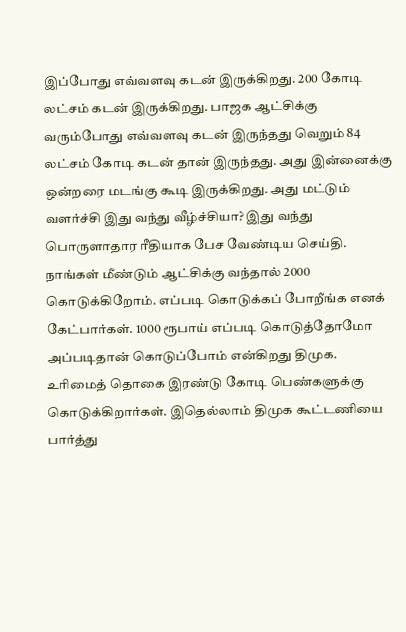இப்போது எவ்வளவு கடன் இருக்கிறது. 200 கோடி லட்சம் கடன் இருக்கிறது. பாஜக ஆட்சிக்கு வரும்போது எவ்வளவு கடன் இருந்தது வெறும் 84 லட்சம் கோடி கடன் தான் இருந்தது. அது இன்னைக்கு ஒன்றரை மடங்கு கூடி இருக்கிறது. அது மட்டும் வளர்ச்சி இது வந்து வீழ்ச்சியா? இது வந்து பொருளாதார ரீதியாக பேச வேண்டிய செய்தி.
நாங்கள் மீண்டும் ஆட்சிக்கு வந்தால் 2000 கொடுக்கிறோம். எப்படி கொடுக்கப் போறீங்க எனக் கேட்பார்கள். 1000 ரூபாய் எப்படி கொடுத்தோமோ அப்படிதான் கொடுப்போம் என்கிறது திமுக. உரிமைத் தொகை இரண்டு கோடி பெண்களுக்கு கொடுக்கிறார்கள். இதெல்லாம் திமுக கூட்டணியை பார்த்து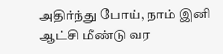அதிர்ந்து போய், நாம் இனி ஆட்சி மீண்டு வர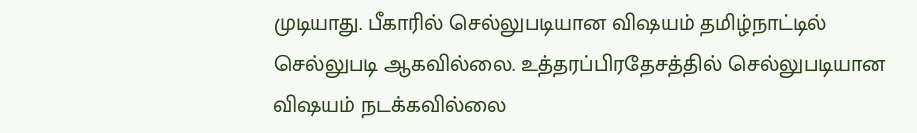முடியாது. பீகாரில் செல்லுபடியான விஷயம் தமிழ்நாட்டில் செல்லுபடி ஆகவில்லை. உத்தரப்பிரதேசத்தில் செல்லுபடியான விஷயம் நடக்கவில்லை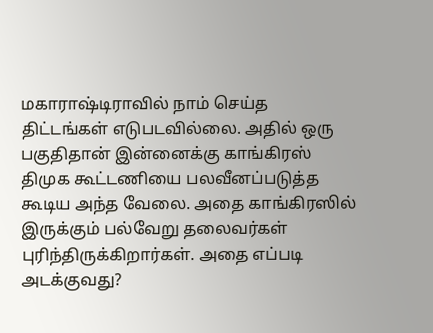மகாராஷ்டிராவில் நாம் செய்த திட்டங்கள் எடுபடவில்லை. அதில் ஒரு பகுதிதான் இன்னைக்கு காங்கிரஸ் திமுக கூட்டணியை பலவீனப்படுத்த கூடிய அந்த வேலை. அதை காங்கிரஸில் இருக்கும் பல்வேறு தலைவர்கள் புரிந்திருக்கிறார்கள். அதை எப்படி அடக்குவது?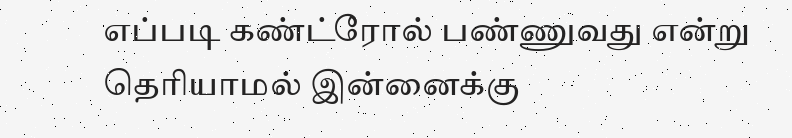எப்படி கண்ட்ரோல் பண்ணுவது என்று தெரியாமல் இன்னைக்கு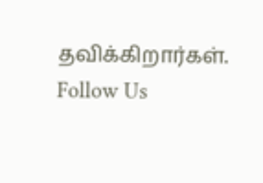தவிக்கிறார்கள்.
Follow Us